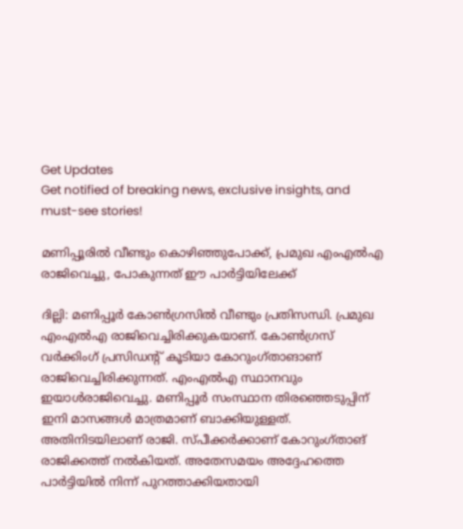Get Updates
Get notified of breaking news, exclusive insights, and must-see stories!

മണിപ്പൂരില്‍ വീണ്ടും കൊഴിഞ്ഞുപോക്ക്, പ്രമുഖ എംഎല്‍എ രാജിവെച്ചു, പോകുന്നത് ഈ പാര്‍ട്ടിയിലേക്ക്

ദില്ലി: മണിപ്പൂര്‍ കോണ്‍ഗ്രസില്‍ വീണ്ടും പ്രതിസന്ധി. പ്രമുഖ എംഎല്‍എ രാജിവെച്ചിരിക്കുകയാണ്. കോണ്‍ഗ്രസ് വര്‍ക്കിംഗ് പ്രസിഡന്റ് കൂടിയാ കോറുംഗ്താങാണ് രാജിവെച്ചിരിക്കുന്നത്. എംഎല്‍എ സ്ഥാനവും ഇയാള്‍രാജിവെച്ചു. മണിപ്പൂര്‍ സംസ്ഥാന തിരഞ്ഞെടുപ്പിന് ഇനി മാസങ്ങള്‍ മാത്രമാണ് ബാക്കിയുള്ളത്. അതിനിടയിലാണ് രാജി. സ്പീക്കര്‍ക്കാണ് കോറുംഗ്താങ് രാജിക്കത്ത് നല്‍കിയത്. അതേസമയം അദ്ദേഹത്തെ പാര്‍ട്ടിയില്‍ നിന്ന് പുറത്താക്കിയതായി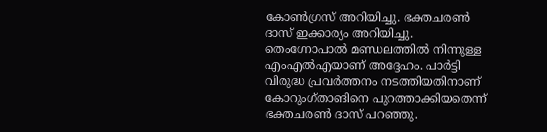കോണ്‍ഗ്രസ് അറിയിച്ചു. ഭക്തചരണ്‍ ദാസ് ഇക്കാര്യം അറിയിച്ചു. തെംഗ്നോപാല്‍ മണ്ഡലത്തില്‍ നിന്നുള്ള എംഎല്‍എയാണ് അദ്ദേഹം. പാര്‍ട്ടി വിരുദ്ധ പ്രവര്‍ത്തനം നടത്തിയതിനാണ് കോറുംഗ്താങിനെ പുറത്താക്കിയതെന്ന് ഭക്തചരണ്‍ ദാസ് പറഞ്ഞു.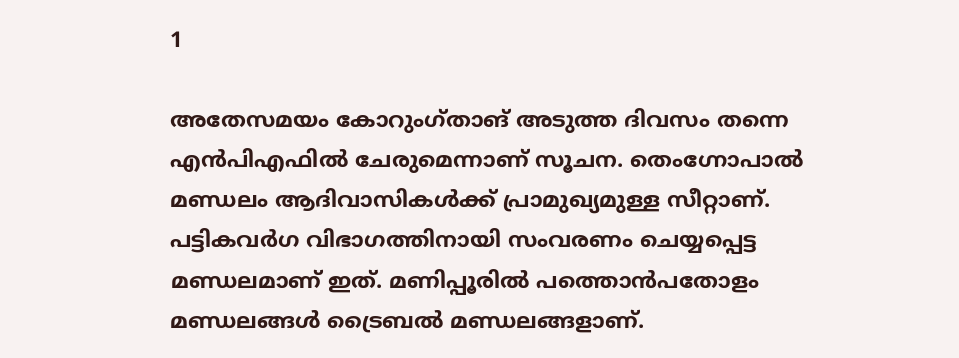1

അതേസമയം കോറുംഗ്താങ് അടുത്ത ദിവസം തന്നെ എന്‍പിഎഫില്‍ ചേരുമെന്നാണ് സൂചന. തെംഗ്നോപാല്‍ മണ്ഡലം ആദിവാസികള്‍ക്ക് പ്രാമുഖ്യമുള്ള സീറ്റാണ്. പട്ടികവര്‍ഗ വിഭാഗത്തിനായി സംവരണം ചെയ്യപ്പെട്ട മണ്ഡലമാണ് ഇത്. മണിപ്പൂരില്‍ പത്തൊന്‍പതോളം മണ്ഡലങ്ങള്‍ ട്രൈബല്‍ മണ്ഡലങ്ങളാണ്.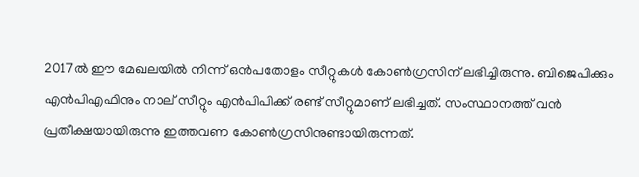2017ല്‍ ഈ മേഖലയില്‍ നിന്ന് ഒന്‍പതോളം സീറ്റുകള്‍ കോണ്‍ഗ്രസിന് ലഭിച്ചിരുന്നു. ബിജെപിക്കും എന്‍പിഎഫിനും നാല് സീറ്റും എന്‍പിപിക്ക് രണ്ട് സീറ്റുമാണ് ലഭിച്ചത്. സംസ്ഥാനത്ത് വന്‍ പ്രതീക്ഷയായിരുന്നു ഇത്തവണ കോണ്‍ഗ്രസിനുണ്ടായിരുന്നത്.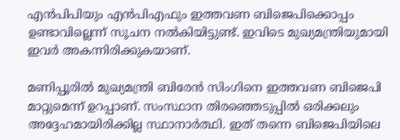എന്‍പിപിയും എന്‍പിഎഫും ഇത്തവണ ബിജെപിക്കൊപ്പം ഉണ്ടാവില്ലെന്ന് സൂചന നല്‍കിയിട്ടുണ്ട്. ഇവിടെ മുഖ്യമന്ത്രിയുമായി ഇവര്‍ അകന്നിരിക്കുകയാണ്.

മണിപ്പൂരില്‍ മുഖ്യമന്ത്രി ബിരേന്‍ സിംഗിനെ ഇത്തവണ ബിജെപി മാറ്റുമെന്ന് ഉറപ്പാണ്. സംസ്ഥാന തിരഞ്ഞെടുപ്പില്‍ ഒരിക്കലും അദ്ദേഹമായിരിക്കില്ല സ്ഥാനാര്‍ത്ഥി. ഇത് തന്നെ ബിജെപിയിലെ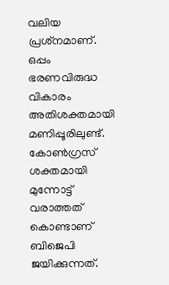വലിയ പ്രശ്‌നമാണ്. ഒപ്പം ഭരണവിരുദ്ധ വികാരം അതിശക്തമായി മണിപ്പൂരിലുണ്ട്. കോണ്‍ഗ്രസ് ശക്തമായി മുന്നോട്ട് വരാത്തത് കൊണ്ടാണ് ബിജെപി ജയിക്കുന്നത്.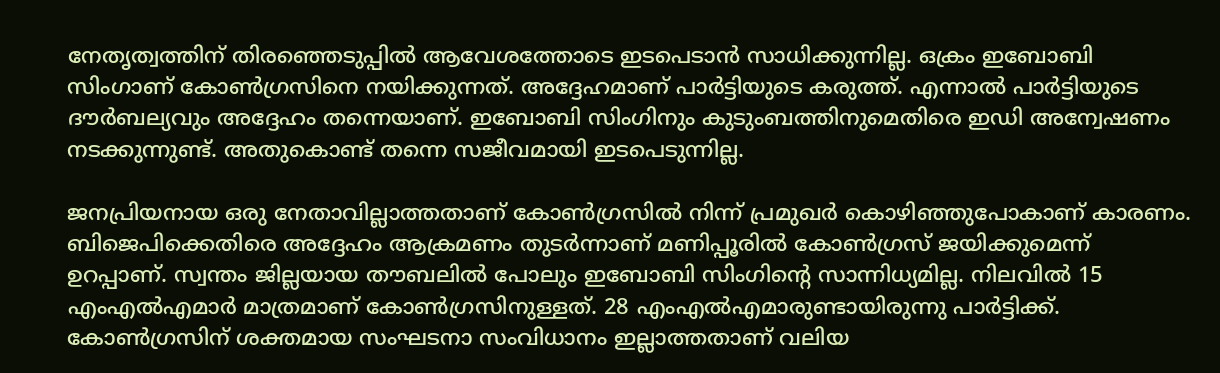നേതൃത്വത്തിന് തിരഞ്ഞെടുപ്പില്‍ ആവേശത്തോടെ ഇടപെടാന്‍ സാധിക്കുന്നില്ല. ഒക്രം ഇബോബി സിംഗാണ് കോണ്‍ഗ്രസിനെ നയിക്കുന്നത്. അദ്ദേഹമാണ് പാര്‍ട്ടിയുടെ കരുത്ത്. എന്നാല്‍ പാര്‍ട്ടിയുടെ ദൗര്‍ബല്യവും അദ്ദേഹം തന്നെയാണ്. ഇബോബി സിംഗിനും കുടുംബത്തിനുമെതിരെ ഇഡി അന്വേഷണം നടക്കുന്നുണ്ട്. അതുകൊണ്ട് തന്നെ സജീവമായി ഇടപെടുന്നില്ല.

ജനപ്രിയനായ ഒരു നേതാവില്ലാത്തതാണ് കോണ്‍ഗ്രസില്‍ നിന്ന് പ്രമുഖര്‍ കൊഴിഞ്ഞുപോകാണ് കാരണം. ബിജെപിക്കെതിരെ അദ്ദേഹം ആക്രമണം തുടര്‍ന്നാണ് മണിപ്പൂരില്‍ കോണ്‍ഗ്രസ് ജയിക്കുമെന്ന് ഉറപ്പാണ്. സ്വന്തം ജില്ലയായ തൗബലില്‍ പോലും ഇബോബി സിംഗിന്റെ സാന്നിധ്യമില്ല. നിലവില്‍ 15 എംഎല്‍എമാര്‍ മാത്രമാണ് കോണ്‍ഗ്രസിനുള്ളത്. 28 എംഎല്‍എമാരുണ്ടായിരുന്നു പാര്‍ട്ടിക്ക്. കോണ്‍ഗ്രസിന് ശക്തമായ സംഘടനാ സംവിധാനം ഇല്ലാത്തതാണ് വലിയ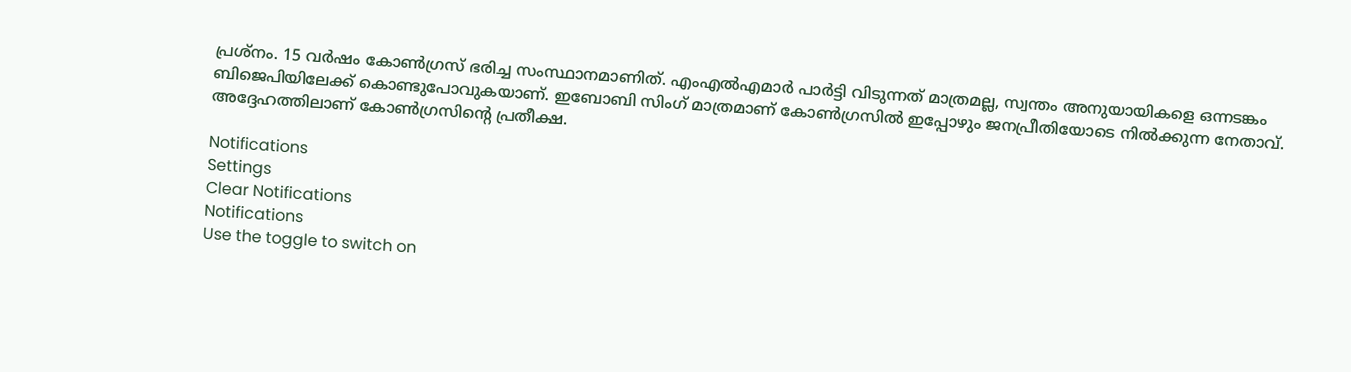പ്രശ്‌നം. 15 വര്‍ഷം കോണ്‍ഗ്രസ് ഭരിച്ച സംസ്ഥാനമാണിത്. എംഎല്‍എമാര്‍ പാര്‍ട്ടി വിടുന്നത് മാത്രമല്ല, സ്വന്തം അനുയായികളെ ഒന്നടങ്കം ബിജെപിയിലേക്ക് കൊണ്ടുപോവുകയാണ്. ഇബോബി സിംഗ് മാത്രമാണ് കോണ്‍ഗ്രസില്‍ ഇപ്പോഴും ജനപ്രീതിയോടെ നില്‍ക്കുന്ന നേതാവ്. അദ്ദേഹത്തിലാണ് കോണ്‍ഗ്രസിന്റെ പ്രതീക്ഷ.

Notifications
Settings
Clear Notifications
Notifications
Use the toggle to switch on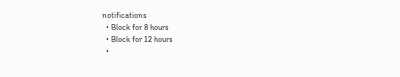notifications
  • Block for 8 hours
  • Block for 12 hours
  •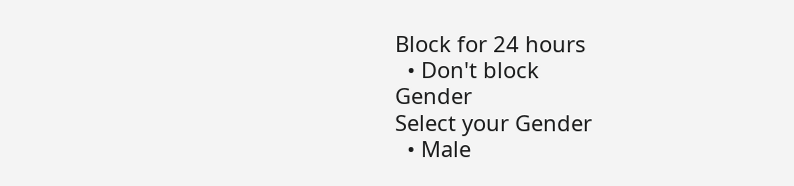Block for 24 hours
  • Don't block
Gender
Select your Gender
  • Male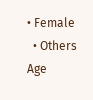• Female
  • Others
Age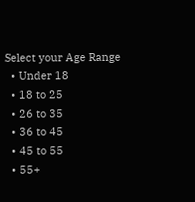Select your Age Range
  • Under 18
  • 18 to 25
  • 26 to 35
  • 36 to 45
  • 45 to 55
  • 55+